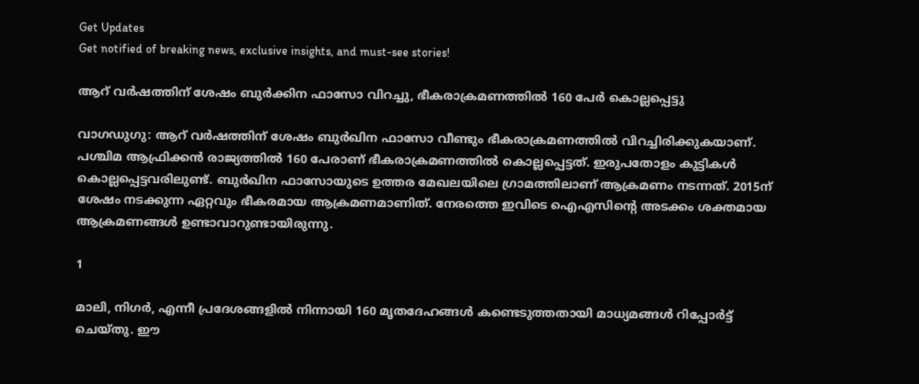Get Updates
Get notified of breaking news, exclusive insights, and must-see stories!

ആറ് വര്‍ഷത്തിന് ശേഷം ബുര്‍ക്കിന ഫാസോ വിറച്ചു, ഭീകരാക്രമണത്തില്‍ 160 പേര്‍ കൊല്ലപ്പെട്ടു

വാഗഡുഗു: ആറ് വര്‍ഷത്തിന് ശേഷം ബുര്‍ഖിന ഫാസോ വീണ്ടും ഭീകരാക്രമണത്തില്‍ വിറച്ചിരിക്കുകയാണ്. പശ്ചിമ ആഫ്രിക്കന്‍ രാജ്യത്തില്‍ 160 പേരാണ് ഭീകരാക്രമണത്തില്‍ കൊല്ലപ്പെട്ടത്. ഇരുപതോളം കുട്ടികള്‍ കൊല്ലപ്പെട്ടവരിലുണ്ട്. ബുര്‍ഖിന ഫാസോയുടെ ഉത്തര മേഖലയിലെ ഗ്രാമത്തിലാണ് ആക്രമണം നടന്നത്. 2015ന് ശേഷം നടക്കുന്ന ഏറ്റവും ഭീകരമായ ആക്രമണമാണിത്. നേരത്തെ ഇവിടെ ഐഎസിന്റെ അടക്കം ശക്തമായ ആക്രമണങ്ങള്‍ ഉണ്ടാവാറുണ്ടായിരുന്നു.

1

മാലി, നിഗര്‍, എന്നീ പ്രദേശങ്ങളില്‍ നിന്നായി 160 മൃതദേഹങ്ങള്‍ കണ്ടെടുത്തതായി മാധ്യമങ്ങള്‍ റിപ്പോര്‍ട്ട് ചെയ്തു. ഈ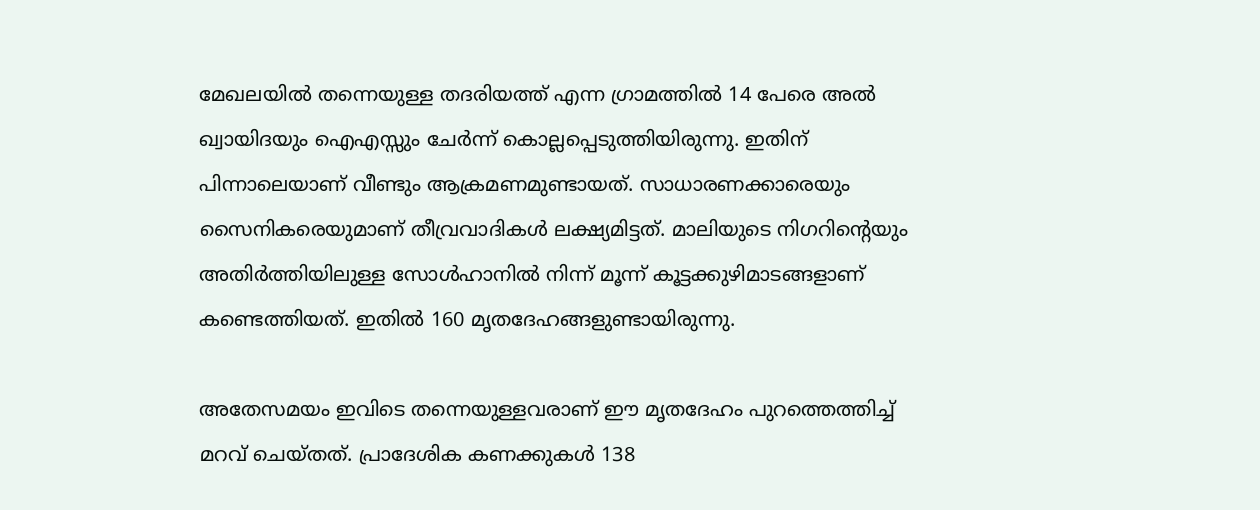മേഖലയില്‍ തന്നെയുള്ള തദരിയത്ത് എന്ന ഗ്രാമത്തില്‍ 14 പേരെ അല്‍ ഖ്വായിദയും ഐഎസ്സും ചേര്‍ന്ന് കൊല്ലപ്പെടുത്തിയിരുന്നു. ഇതിന് പിന്നാലെയാണ് വീണ്ടും ആക്രമണമുണ്ടായത്. സാധാരണക്കാരെയും സൈനികരെയുമാണ് തീവ്രവാദികള്‍ ലക്ഷ്യമിട്ടത്. മാലിയുടെ നിഗറിന്റെയും അതിര്‍ത്തിയിലുള്ള സോള്‍ഹാനില്‍ നിന്ന് മൂന്ന് കൂട്ടക്കുഴിമാടങ്ങളാണ് കണ്ടെത്തിയത്. ഇതില്‍ 160 മൃതദേഹങ്ങളുണ്ടായിരുന്നു.

അതേസമയം ഇവിടെ തന്നെയുള്ളവരാണ് ഈ മൃതദേഹം പുറത്തെത്തിച്ച് മറവ് ചെയ്തത്. പ്രാദേശിക കണക്കുകള്‍ 138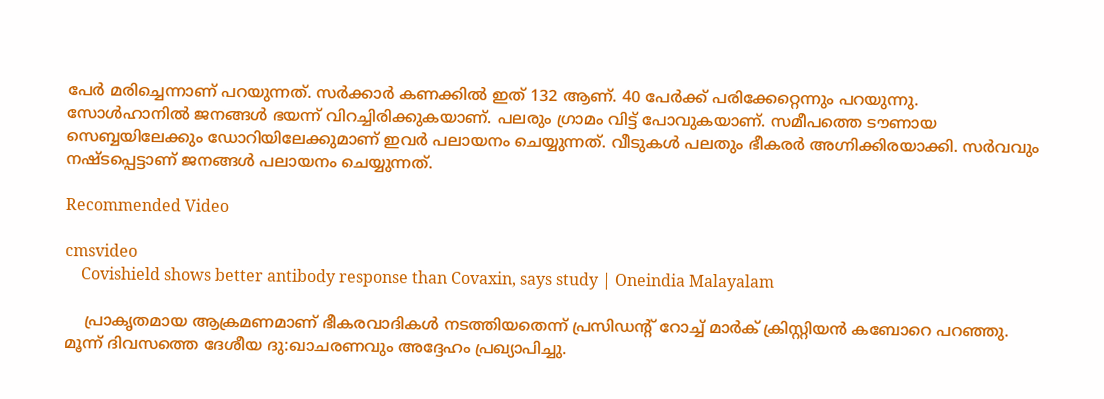പേര്‍ മരിച്ചെന്നാണ് പറയുന്നത്. സര്‍ക്കാര്‍ കണക്കില്‍ ഇത് 132 ആണ്. 40 പേര്‍ക്ക് പരിക്കേറ്റെന്നും പറയുന്നു. സോള്‍ഹാനില്‍ ജനങ്ങള്‍ ഭയന്ന് വിറച്ചിരിക്കുകയാണ്. പലരും ഗ്രാമം വിട്ട് പോവുകയാണ്. സമീപത്തെ ടൗണായ സെബ്ബയിലേക്കും ഡോറിയിലേക്കുമാണ് ഇവര്‍ പലായനം ചെയ്യുന്നത്. വീടുകള്‍ പലതും ഭീകരര്‍ അഗ്നിക്കിരയാക്കി. സര്‍വവും നഷ്ടപ്പെട്ടാണ് ജനങ്ങള്‍ പലായനം ചെയ്യുന്നത്.

Recommended Video

cmsvideo
    Covishield shows better antibody response than Covaxin, says study | Oneindia Malayalam

    പ്രാകൃതമായ ആക്രമണമാണ് ഭീകരവാദികള്‍ നടത്തിയതെന്ന് പ്രസിഡന്റ് റോച്ച് മാര്‍ക് ക്രിസ്റ്റിയന്‍ കബോറെ പറഞ്ഞു. മൂന്ന് ദിവസത്തെ ദേശീയ ദു:ഖാചരണവും അദ്ദേഹം പ്രഖ്യാപിച്ചു.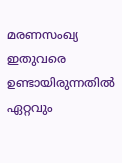മരണസംഖ്യ ഇതുവരെ ഉണ്ടായിരുന്നതില്‍ ഏറ്റവും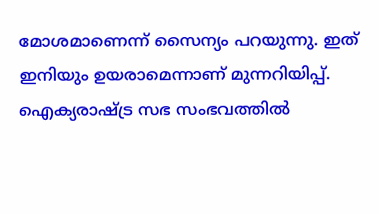മോശമാണെന്ന് സൈന്യം പറയുന്നു. ഇത് ഇനിയും ഉയരാമെന്നാണ് മുന്നറിയിപ്പ്. ഐക്യരാഷ്ട്ര സഭ സംഭവത്തില്‍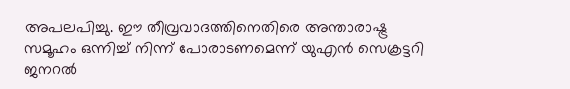അപലപിച്ചു. ഈ തീവ്രവാദത്തിനെതിരെ അന്താരാഷ്ട്ര സമൂഹം ഒന്നിച്ച് നിന്ന് പോരാടണമെന്ന് യുഎന്‍ സെക്രട്ടറി ജനറല്‍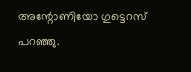അന്റോണിയോ ഗുട്ടെറസ് പറഞ്ഞു.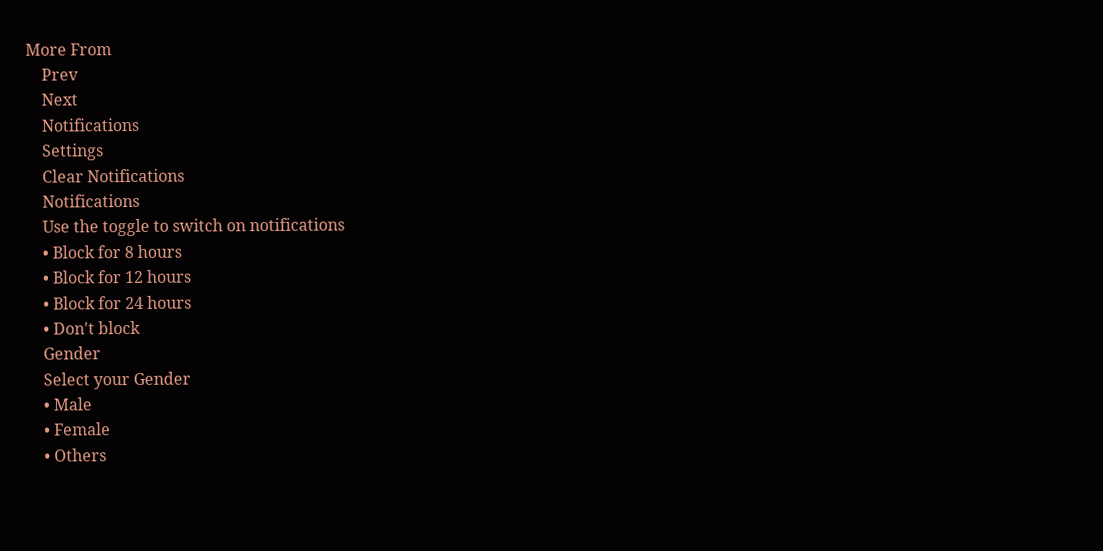More From
    Prev
    Next
    Notifications
    Settings
    Clear Notifications
    Notifications
    Use the toggle to switch on notifications
    • Block for 8 hours
    • Block for 12 hours
    • Block for 24 hours
    • Don't block
    Gender
    Select your Gender
    • Male
    • Female
    • Others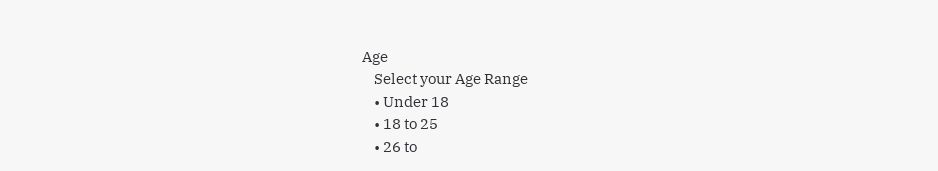Age
    Select your Age Range
    • Under 18
    • 18 to 25
    • 26 to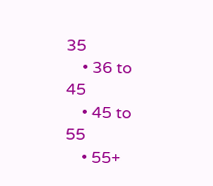35
    • 36 to 45
    • 45 to 55
    • 55+